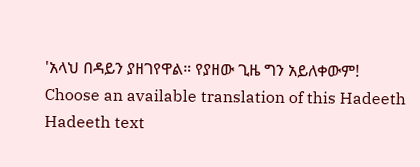'አላህ በዳይን ያዘገየዋል። የያዘው ጊዜ ግን አይለቀውም!
Choose an available translation of this Hadeeth
Hadeeth text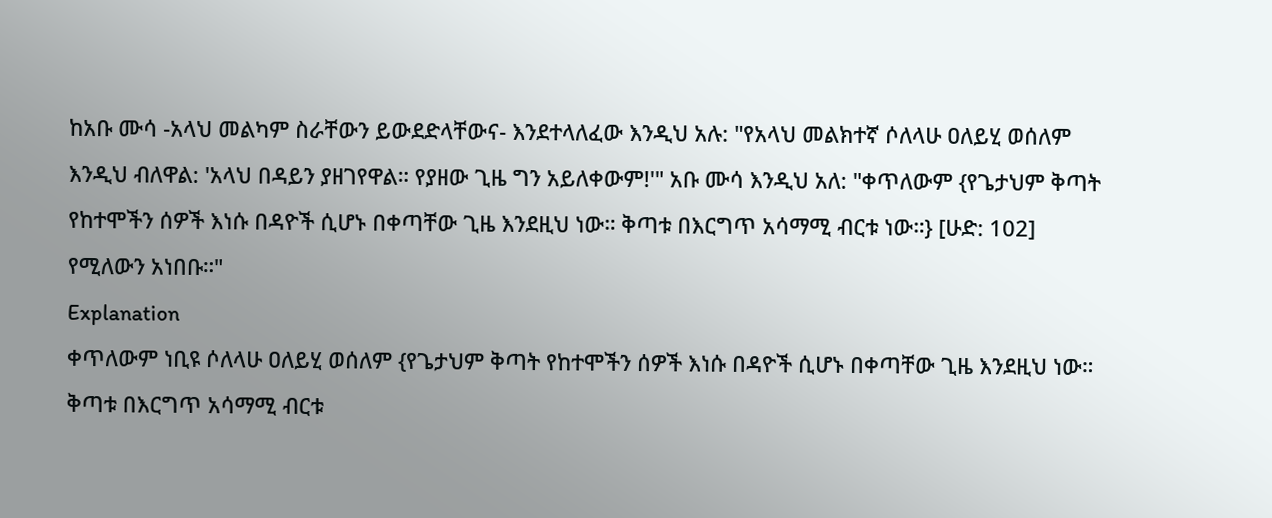ከአቡ ሙሳ -አላህ መልካም ስራቸውን ይውደድላቸውና- እንደተላለፈው እንዲህ አሉ: "የአላህ መልክተኛ ሶለላሁ ዐለይሂ ወሰለም እንዲህ ብለዋል: 'አላህ በዳይን ያዘገየዋል። የያዘው ጊዜ ግን አይለቀውም!'" አቡ ሙሳ እንዲህ አለ: "ቀጥለውም {የጌታህም ቅጣት የከተሞችን ሰዎች እነሱ በዳዮች ሲሆኑ በቀጣቸው ጊዜ እንደዚህ ነው። ቅጣቱ በእርግጥ አሳማሚ ብርቱ ነው።} [ሁድ: 102] የሚለውን አነበቡ።"
Explanation
ቀጥለውም ነቢዩ ሶለላሁ ዐለይሂ ወሰለም {የጌታህም ቅጣት የከተሞችን ሰዎች እነሱ በዳዮች ሲሆኑ በቀጣቸው ጊዜ እንደዚህ ነው። ቅጣቱ በእርግጥ አሳማሚ ብርቱ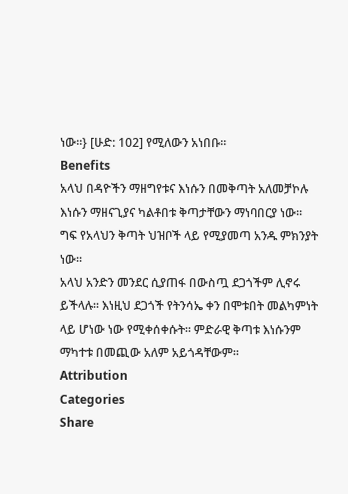ነው።} [ሁድ: 102] የሚለውን አነበቡ።
Benefits
አላህ በዳዮችን ማዘግየቱና እነሱን በመቅጣት አለመቻኮሉ እነሱን ማዘናጊያና ካልቶበቱ ቅጣታቸውን ማነባበርያ ነው።
ግፍ የአላህን ቅጣት ህዝቦች ላይ የሚያመጣ አንዱ ምክንያት ነው።
አላህ አንድን መንደር ሲያጠፋ በውስጧ ደጋጎችም ሊኖሩ ይችላሉ። እነዚህ ደጋጎች የትንሳኤ ቀን በሞቱበት መልካምነት ላይ ሆነው ነው የሚቀሰቀሱት። ምድራዊ ቅጣቱ እነሱንም ማካተቱ በመጪው አለም አይጎዳቸውም።
Attribution
Categories
Share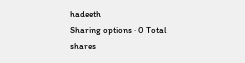hadeeth
Sharing options · 0 Total shares